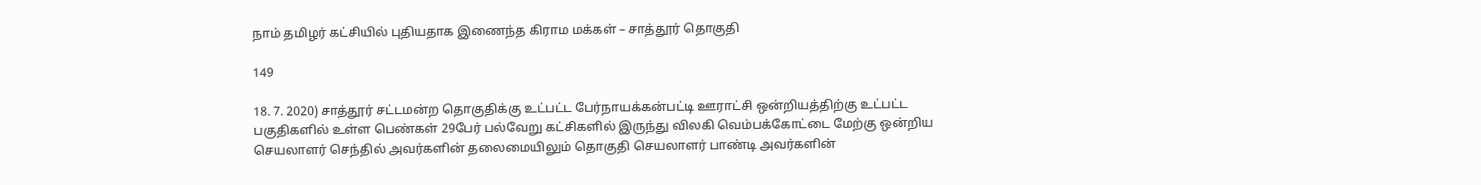நாம் தமிழர் கட்சியில் புதியதாக இணைந்த கிராம மக்கள் – சாத்தூர் தொகுதி

149

18. 7. 2020) சாத்தூர் சட்டமன்ற தொகுதிக்கு உட்பட்ட பேர்நாயக்கன்பட்டி ஊராட்சி ஒன்றியத்திற்கு உட்பட்ட பகுதிகளில் உள்ள பெண்கள் 29பேர் பல்வேறு கட்சிகளில் இருந்து விலகி வெம்பக்கோட்டை மேற்கு ஒன்றிய செயலாளர் செந்தில் அவர்களின் தலைமையிலும் தொகுதி செயலாளர் பாண்டி அவர்களின்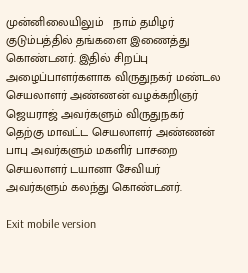முன்னிலையிலும்   நாம் தமிழர் குடும்பத்தில் தங்களை இணைத்து கொண்டனர். இதில் சிறப்பு அழைப்பாளர்களாக விருதுநகர் மண்டல செயலாளர் அண்ணன் வழக்கறிஞர் ஜெயராஜ் அவர்களும் விருதுநகர் தெற்கு மாவட்ட செயலாளர் அண்ணன் பாபு அவர்களும் மகளிர் பாசறை செயலாளர் டயானா சேவியர் அவர்களும் கலந்து கொண்டனர்.

Exit mobile version